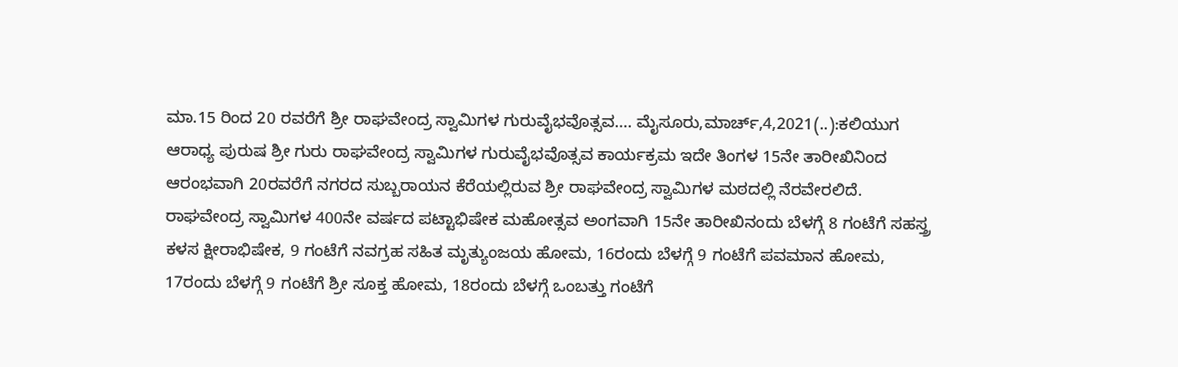ಮಾ.15 ರಿಂದ 20 ರವರೆಗೆ ಶ್ರೀ ರಾಘವೇಂದ್ರ ಸ್ವಾಮಿಗಳ ಗುರುವೈಭವೊತ್ಸವ…. ಮೈಸೂರು,ಮಾರ್ಚ್,4,2021(..):ಕಲಿಯುಗ ಆರಾಧ್ಯ ಪುರುಷ ಶ್ರೀ ಗುರು ರಾಘವೇಂದ್ರ ಸ್ವಾಮಿಗಳ ಗುರುವೈಭವೊತ್ಸವ ಕಾರ್ಯಕ್ರಮ ಇದೇ ತಿಂಗಳ 15ನೇ ತಾರೀಖಿನಿಂದ ಆರಂಭವಾಗಿ 20ರವರೆಗೆ ನಗರದ ಸುಬ್ಬರಾಯನ ಕೆರೆಯಲ್ಲಿರುವ ಶ್ರೀ ರಾಘವೇಂದ್ರ ಸ್ವಾಮಿಗಳ ಮಠದಲ್ಲಿ ನೆರವೇರಲಿದೆ. ರಾಘವೇಂದ್ರ ಸ್ವಾಮಿಗಳ 400ನೇ ವರ್ಷದ ಪಟ್ಟಾಭಿಷೇಕ ಮಹೋತ್ಸವ ಅಂಗವಾಗಿ 15ನೇ ತಾರೀಖಿನಂದು ಬೆಳಗ್ಗೆ 8 ಗಂಟೆಗೆ ಸಹಸ್ತ್ರ ಕಳಸ ಕ್ಷೀರಾಭಿಷೇಕ, 9 ಗಂಟೆಗೆ ನವಗ್ರಹ ಸಹಿತ ಮೃತ್ಯುಂಜಯ ಹೋಮ, 16ರಂದು ಬೆಳಗ್ಗೆ 9 ಗಂಟೆಗೆ ಪವಮಾನ ಹೋಮ, 17ರಂದು ಬೆಳಗ್ಗೆ 9 ಗಂಟೆಗೆ ಶ್ರೀ ಸೂಕ್ತ ಹೋಮ, 18ರಂದು ಬೆಳಗ್ಗೆ ಒಂಬತ್ತು ಗಂಟೆಗೆ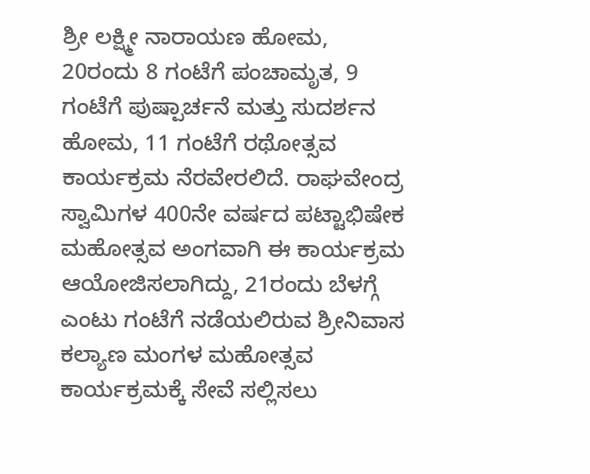ಶ್ರೀ ಲಕ್ಷ್ಮೀ ನಾರಾಯಣ ಹೋಮ, 20ರಂದು 8 ಗಂಟೆಗೆ ಪಂಚಾಮೃತ, 9 ಗಂಟೆಗೆ ಪುಷ್ಪಾರ್ಚನೆ ಮತ್ತು ಸುದರ್ಶನ ಹೋಮ, 11 ಗಂಟೆಗೆ ರಥೋತ್ಸವ ಕಾರ್ಯಕ್ರಮ ನೆರವೇರಲಿದೆ. ರಾಘವೇಂದ್ರ ಸ್ವಾಮಿಗಳ 400ನೇ ವರ್ಷದ ಪಟ್ಟಾಭಿಷೇಕ ಮಹೋತ್ಸವ ಅಂಗವಾಗಿ ಈ ಕಾರ್ಯಕ್ರಮ ಆಯೋಜಿಸಲಾಗಿದ್ದು, 21ರಂದು ಬೆಳಗ್ಗೆ ಎಂಟು ಗಂಟೆಗೆ ನಡೆಯಲಿರುವ ಶ್ರೀನಿವಾಸ ಕಲ್ಯಾಣ ಮಂಗಳ ಮಹೋತ್ಸವ ಕಾರ್ಯಕ್ರಮಕ್ಕೆ ಸೇವೆ ಸಲ್ಲಿಸಲು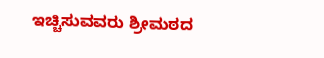ಇಚ್ಚಿಸುವವರು ಶ್ರೀಮಠದ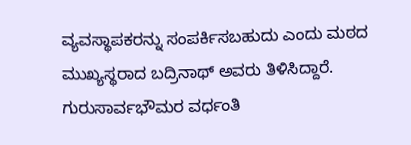ವ್ಯವಸ್ಥಾಪಕರನ್ನು ಸಂಪರ್ಕಿಸಬಹುದು ಎಂದು ಮಠದ ಮುಖ್ಯಸ್ಥರಾದ ಬದ್ರಿನಾಥ್ ಅವರು ತಿಳಿಸಿದ್ದಾರೆ. ಗುರುಸಾರ್ವಭೌಮರ ವರ್ಧಂತಿ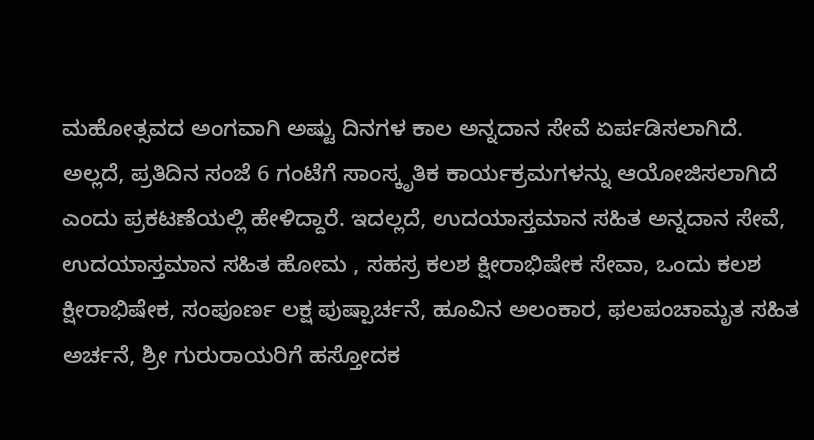ಮಹೋತ್ಸವದ ಅಂಗವಾಗಿ ಅಷ್ಟು ದಿನಗಳ ಕಾಲ ಅನ್ನದಾನ ಸೇವೆ ಏರ್ಪಡಿಸಲಾಗಿದೆ. ಅಲ್ಲದೆ, ಪ್ರತಿದಿನ ಸಂಜೆ 6 ಗಂಟೆಗೆ ಸಾಂಸ್ಕೃತಿಕ ಕಾರ್ಯಕ್ರಮಗಳನ್ನು ಆಯೋಜಿಸಲಾಗಿದೆ ಎಂದು ಪ್ರಕಟಣೆಯಲ್ಲಿ ಹೇಳಿದ್ದಾರೆ. ಇದಲ್ಲದೆ, ಉದಯಾಸ್ತಮಾನ ಸಹಿತ ಅನ್ನದಾನ ಸೇವೆ, ಉದಯಾಸ್ತಮಾನ ಸಹಿತ ಹೋಮ , ಸಹಸ್ರ ಕಲಶ ಕ್ಷೀರಾಭಿಷೇಕ ಸೇವಾ, ಒಂದು ಕಲಶ ಕ್ಷೀರಾಭಿಷೇಕ, ಸಂಪೂರ್ಣ ಲಕ್ಷ ಪುಷ್ಪಾರ್ಚನೆ, ಹೂವಿನ ಅಲಂಕಾರ, ಫಲಪಂಚಾಮೃತ ಸಹಿತ ಅರ್ಚನೆ, ಶ್ರೀ ಗುರುರಾಯರಿಗೆ ಹಸ್ತೋದಕ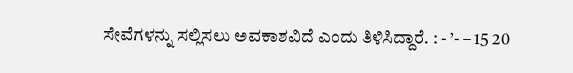ಸೇವೆಗಳನ್ನು ಸಲ್ಲಿಸಲು ಅವಕಾಶವಿದೆ ಎಂದು ತಿಳಿಸಿದ್ದಾರೆ. : - ’- – 15 20